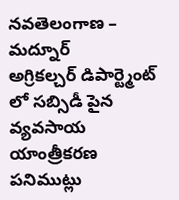నవతెలంగాణ – మద్నూర్
అగ్రికల్చర్ డిపార్ట్మెంట్ లో సబ్సిడీ పైన వ్యవసాయ యాంత్రీకరణ పనిముట్లు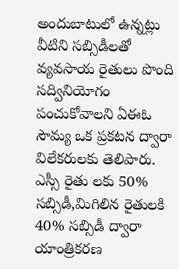అందుబాటులో ఉన్నట్లు వీటిని సబ్సిడీలతో వ్యవసాయ రైతులు పొంది సద్వినియోగం పంచుకోవాలని ఏఈఓ సౌమ్య ఒక ప్రకటన ద్వారా విలేకరులకు తెలిపారు. ఎస్సీ రైతు లకు 50% సబ్సిడీ,మిగిలిన రైతులకి 40% సబ్సిడీ ద్వారా యాంత్రికరణ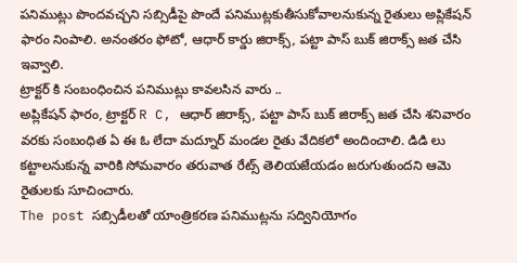పనిముట్లు పొందవచ్చని సబ్సిడీపై పొందే పనిముట్లకుతీసుకోవాలనుకున్న రైతులు అప్లికేషన్ ఫారం నింపాలి. అనంతరం ఫోటో, ఆధార్ కార్డు జిరాక్స్, పట్టా పాస్ బుక్ జిరాక్స్ జత చేసి ఇవ్వాలి.
ట్రాక్టర్ కి సంబంధించిన పనిముట్లు కావలసిన వారు ..
అప్లికేషన్ ఫారం, ట్రాక్టర్ R C, ఆధార్ జిరాక్స్, పట్టా పాస్ బుక్ జిరాక్స్ జత చేసి శనివారం వరకు సంబంధిత ఏ ఈ ఓ లేదా మద్నూర్ మండల రైతు వేదికలో అందించాలి. డిడి లు కట్టాలనుకున్న వారికి సోమవారం తరువాత రేట్స్ తెలియజేయడం జరుగుతుందని ఆమె రైతులకు సూచించారు.
The post సబ్సిడీలతో యాంత్రికరణ పనిముట్లను సద్వినియోగం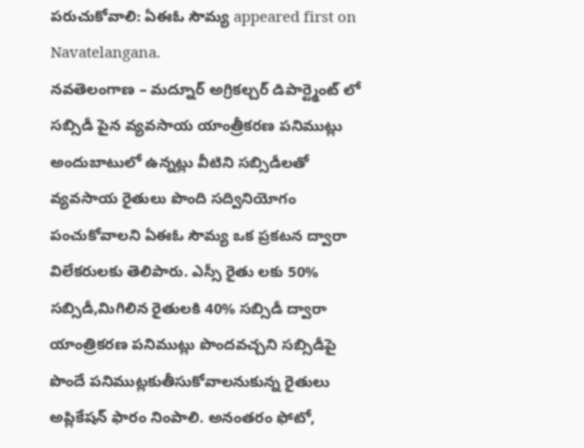పరుచుకోవాలి: ఏఈఓ సౌమ్య appeared first on Navatelangana.
నవతెలంగాణ – మద్నూర్ అగ్రికల్చర్ డిపార్ట్మెంట్ లో సబ్సిడీ పైన వ్యవసాయ యాంత్రీకరణ పనిముట్లు అందుబాటులో ఉన్నట్లు వీటిని సబ్సిడీలతో వ్యవసాయ రైతులు పొంది సద్వినియోగం పంచుకోవాలని ఏఈఓ సౌమ్య ఒక ప్రకటన ద్వారా విలేకరులకు తెలిపారు. ఎస్సీ రైతు లకు 50% సబ్సిడీ,మిగిలిన రైతులకి 40% సబ్సిడీ ద్వారా యాంత్రికరణ పనిముట్లు పొందవచ్చని సబ్సిడీపై పొందే పనిముట్లకుతీసుకోవాలనుకున్న రైతులు అప్లికేషన్ ఫారం నింపాలి. అనంతరం ఫోటో,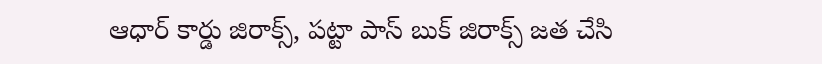ఆధార్ కార్డు జిరాక్స్, పట్టా పాస్ బుక్ జిరాక్స్ జత చేసి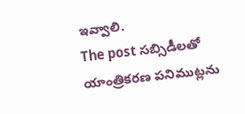ఇవ్వాలి.
The post సబ్సిడీలతో యాంత్రికరణ పనిముట్లను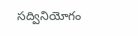సద్వినియోగం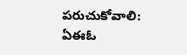పరుచుకోవాలి: ఏఈఓ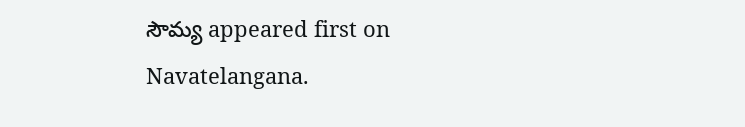సౌమ్య appeared first on Navatelangana.